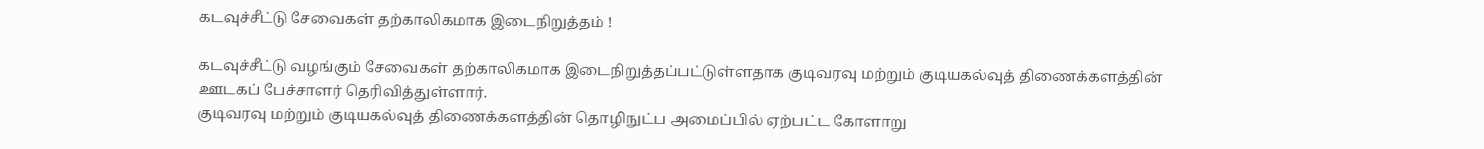கடவுச்சீட்டு சேவைகள் தற்காலிகமாக இடைநிறுத்தம் !

கடவுச்சீட்டு வழங்கும் சேவைகள் தற்காலிகமாக இடைநிறுத்தப்பட்டுள்ளதாக குடிவரவு மற்றும் குடியகல்வுத் திணைக்களத்தின் ஊடகப் பேச்சாளர் தெரிவித்துள்ளார்.
குடிவரவு மற்றும் குடியகல்வுத் திணைக்களத்தின் தொழிநுட்ப அமைப்பில் ஏற்பட்ட கோளாறு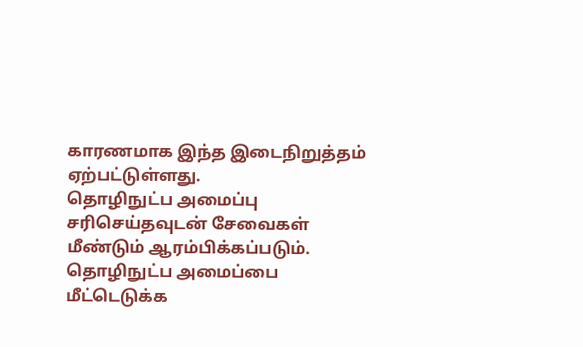காரணமாக இந்த இடைநிறுத்தம் ஏற்பட்டுள்ளது.
தொழிநுட்ப அமைப்பு சரிசெய்தவுடன் சேவைகள் மீண்டும் ஆரம்பிக்கப்படும்.
தொழிநுட்ப அமைப்பை மீட்டெடுக்க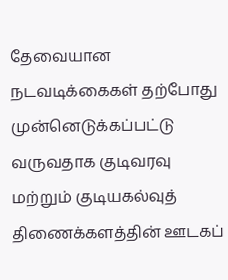தேவையான நடவடிக்கைகள் தற்போது முன்னெடுக்கப்பட்டு வருவதாக குடிவரவு மற்றும் குடியகல்வுத் திணைக்களத்தின் ஊடகப்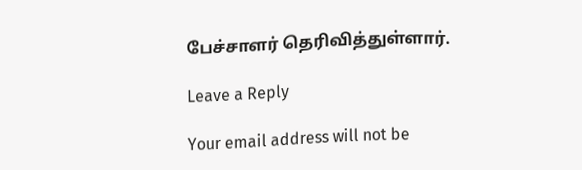பேச்சாளர் தெரிவித்துள்ளார்.

Leave a Reply

Your email address will not be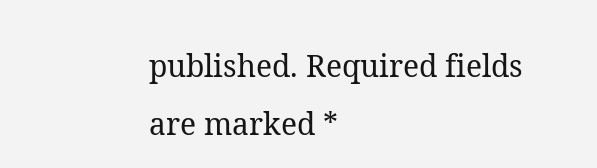published. Required fields are marked *